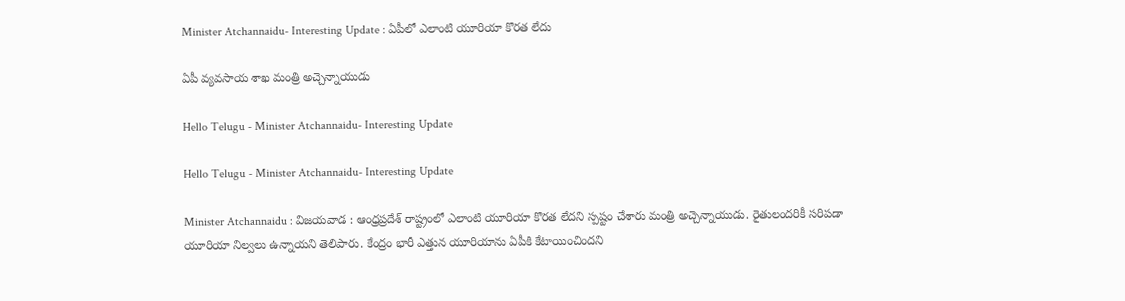Minister Atchannaidu- Interesting Update : ఏపీలో ఎలాంటి యూరియా కొర‌త లేదు

ఏపీ వ్య‌వ‌సాయ శాఖ మంత్రి అచ్చెన్నాయుడు

Hello Telugu - Minister Atchannaidu- Interesting Update

Hello Telugu - Minister Atchannaidu- Interesting Update

Minister Atchannaidu : విజ‌య‌వాడ : ఆంధ్ర‌ప్ర‌దేశ్ రాష్ట్రంలో ఎలాంటి యూరియా కొర‌త లేద‌ని స్ప‌ష్టం చేశారు మంత్రి అచ్చెన్నాయుడు. రైతులంద‌రికీ స‌రిప‌డా యూరియా నిల్వ‌లు ఉన్నాయ‌ని తెలిపారు. కేంద్రం భారీ ఎత్తున యూరియాను ఏపీకి కేటాయించింద‌ని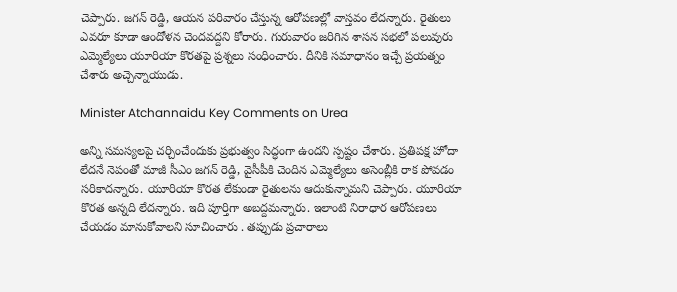చెప్పారు. జ‌గ‌న్ రెడ్డి, ఆయ‌న ప‌రివారం చేస్తున్న ఆరోప‌ణ‌ల్లో వాస్త‌వం లేద‌న్నారు. రైతులు ఎవ‌రూ కూడా ఆందోళ‌న చెంద‌వ‌ద్ద‌ని కోరారు. గురువారం జ‌రిగిన శాస‌న స‌భ‌లో ప‌లువురు ఎమ్మెల్యేలు యూరియా కొర‌త‌పై ప్ర‌శ్న‌లు సంధించారు. దీనికి స‌మాధానం ఇచ్చే ప్ర‌య‌త్నం చేశారు అచ్చెన్నాయుడు.

Minister Atchannaidu Key Comments on Urea

అన్ని సమస్యలపై చర్చించేందుకు ప్రభుత్వం సిద్ధంగా ఉందని స్ప‌ష్టం చేశారు. ప్రతిపక్ష హోదా లేదనే నెపంతో మాజీ సీఎం జ‌గ‌న్ రెడ్డి, వైసీపీకి చెందిన ఎమ్మెల్యేలు అసెంబ్లీకి రాక పోవడం సరికాదన్నారు. యూరియా కొరత లేకుండా రైతులను ఆదుకున్నామ‌ని చెప్పారు. యూరియా కొర‌త అన్న‌ది లేద‌న్నారు. ఇది పూర్తిగా అబ‌ద్ద‌మ‌న్నారు. ఇలాంటి నిరాధార ఆరోప‌ణ‌లు చేయ‌డం మానుకోవాల‌ని సూచించారు . తప్పుడు ప్రచారాలు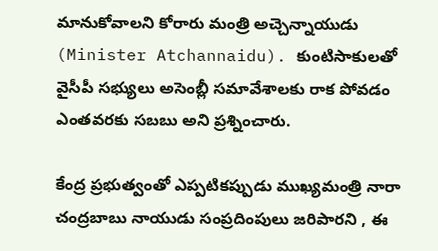మానుకోవాలని కోరారు మంత్రి అచ్చెన్నాయుడు (Minister Atchannaidu). కుంటిసాకులతో వైసీపీ సభ్యులు అసెంబ్లీ సమావేశాలకు రాక పోవడం ఎంతవరకు స‌బ‌బు అని ప్ర‌శ్నించారు.

కేంద్ర ప్ర‌భుత్వంతో ఎప్ప‌టిక‌ప్పుడు ముఖ్య‌మంత్రి నారా చంద్ర‌బాబు నాయుడు సంప్ర‌దింపులు జ‌రిపార‌ని , ఈ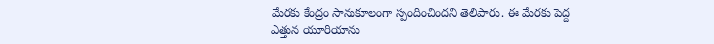మేర‌కు కేంద్రం సానుకూలంగా స్పందించింద‌ని తెలిపారు. ఈ మేర‌కు పెద్ద ఎత్తున యూరియాను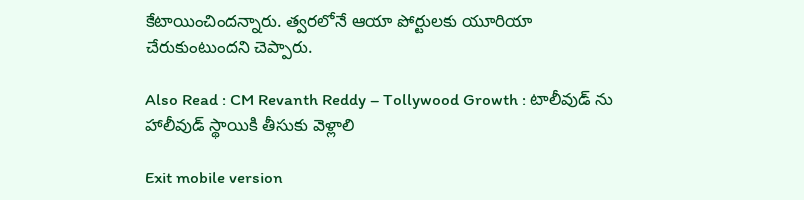కేటాయించింద‌న్నారు. త్వ‌ర‌లోనే ఆయా పోర్టుల‌కు యూరియా చేరుకుంటుంద‌ని చెప్పారు.

Also Read : CM Revanth Reddy – Tollywood Growth : టాలీవుడ్ ను హాలీవుడ్ స్థాయికి తీసుకు వెళ్లాలి

Exit mobile version